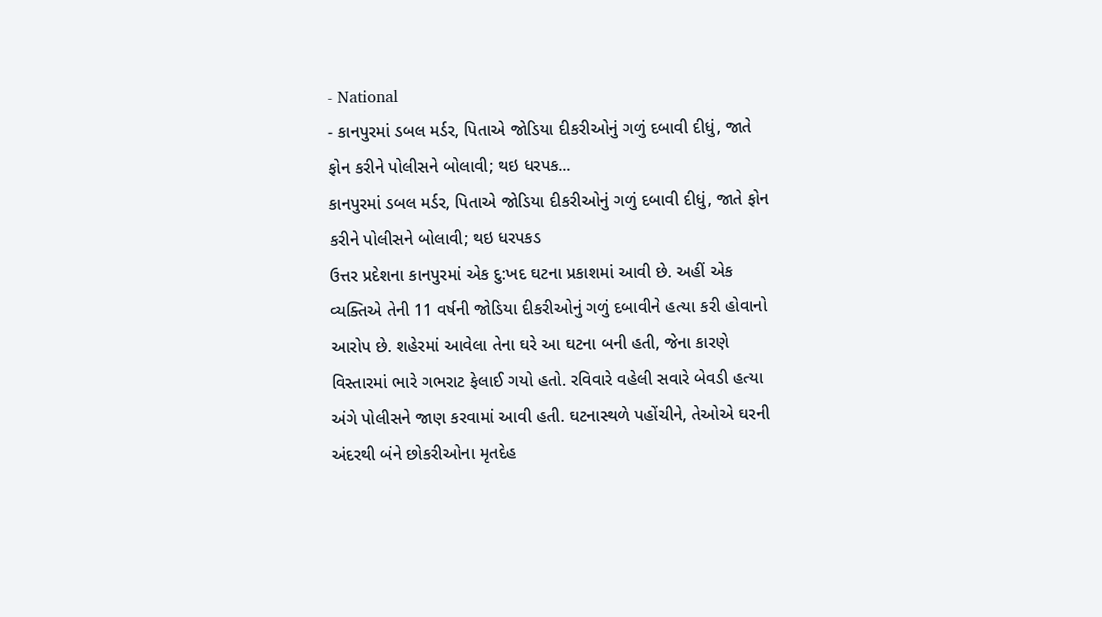- National
- કાનપુરમાં ડબલ મર્ડર, પિતાએ જોડિયા દીકરીઓનું ગળું દબાવી દીધું, જાતે ફોન કરીને પોલીસને બોલાવી; થઇ ધરપક...
કાનપુરમાં ડબલ મર્ડર, પિતાએ જોડિયા દીકરીઓનું ગળું દબાવી દીધું, જાતે ફોન કરીને પોલીસને બોલાવી; થઇ ધરપકડ
ઉત્તર પ્રદેશના કાનપુરમાં એક દુ:ખદ ઘટના પ્રકાશમાં આવી છે. અહીં એક વ્યક્તિએ તેની 11 વર્ષની જોડિયા દીકરીઓનું ગળું દબાવીને હત્યા કરી હોવાનો આરોપ છે. શહેરમાં આવેલા તેના ઘરે આ ઘટના બની હતી, જેના કારણે વિસ્તારમાં ભારે ગભરાટ ફેલાઈ ગયો હતો. રવિવારે વહેલી સવારે બેવડી હત્યા અંગે પોલીસને જાણ કરવામાં આવી હતી. ઘટનાસ્થળે પહોંચીને, તેઓએ ઘરની અંદરથી બંને છોકરીઓના મૃતદેહ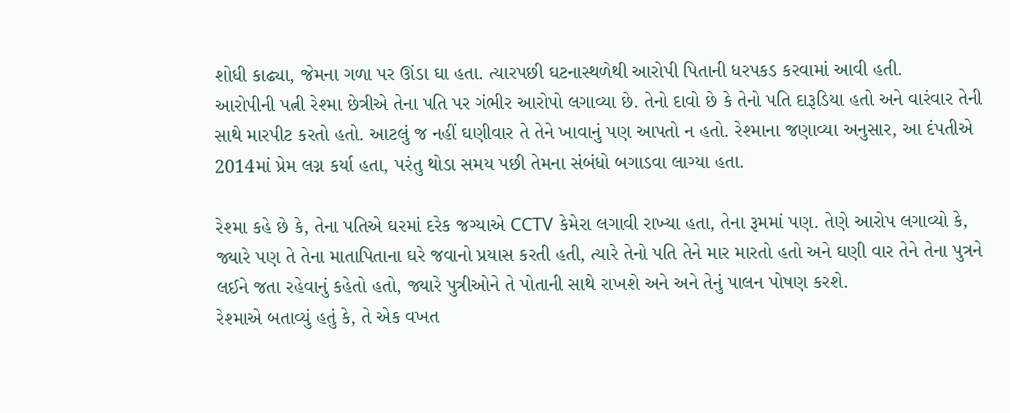શોધી કાઢ્યા, જેમના ગળા પર ઊંડા ઘા હતા. ત્યારપછી ઘટનાસ્થળેથી આરોપી પિતાની ધરપકડ કરવામાં આવી હતી.
આરોપીની પત્ની રેશ્મા છેત્રીએ તેના પતિ પર ગંભીર આરોપો લગાવ્યા છે. તેનો દાવો છે કે તેનો પતિ દારૂડિયા હતો અને વારંવાર તેની સાથે મારપીટ કરતો હતો. આટલું જ નહીં ઘણીવાર તે તેને ખાવાનું પણ આપતો ન હતો. રેશ્માના જણાવ્યા અનુસાર, આ દંપતીએ 2014માં પ્રેમ લગ્ન કર્યા હતા, પરંતુ થોડા સમય પછી તેમના સંબંધો બગાડવા લાગ્યા હતા.

રેશ્મા કહે છે કે, તેના પતિએ ઘરમાં દરેક જગ્યાએ CCTV કેમેરા લગાવી રાખ્યા હતા, તેના રૂમમાં પણ. તેણે આરોપ લગાવ્યો કે, જ્યારે પણ તે તેના માતાપિતાના ઘરે જવાનો પ્રયાસ કરતી હતી, ત્યારે તેનો પતિ તેને માર મારતો હતો અને ઘણી વાર તેને તેના પુત્રને લઈને જતા રહેવાનું કહેતો હતો, જ્યારે પુત્રીઓને તે પોતાની સાથે રાખશે અને અને તેનું પાલન પોષણ કરશે.
રેશ્માએ બતાવ્યું હતું કે, તે એક વખત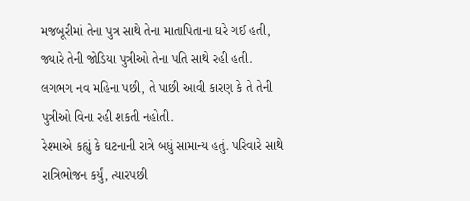મજબૂરીમાં તેના પુત્ર સાથે તેના માતાપિતાના ઘરે ગઈ હતી, જ્યારે તેની જોડિયા પુત્રીઓ તેના પતિ સાથે રહી હતી. લગભગ નવ મહિના પછી, તે પાછી આવી કારણ કે તે તેની પુત્રીઓ વિના રહી શકતી નહોતી.
રેશ્માએ કહ્યું કે ઘટનાની રાત્રે બધું સામાન્ય હતું. પરિવારે સાથે રાત્રિભોજન કર્યું, ત્યારપછી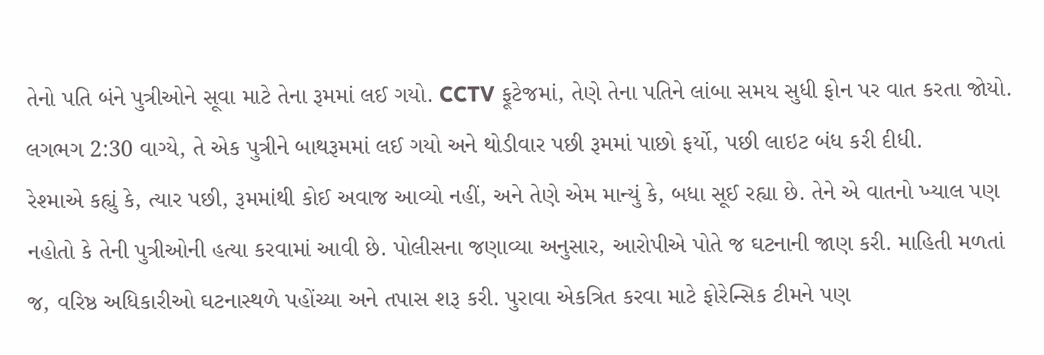તેનો પતિ બંને પુત્રીઓને સૂવા માટે તેના રૂમમાં લઈ ગયો. CCTV ફૂટેજમાં, તેણે તેના પતિને લાંબા સમય સુધી ફોન પર વાત કરતા જોયો. લગભગ 2:30 વાગ્યે, તે એક પુત્રીને બાથરૂમમાં લઈ ગયો અને થોડીવાર પછી રૂમમાં પાછો ફર્યો, પછી લાઇટ બંધ કરી દીધી.
રેશ્માએ કહ્યું કે, ત્યાર પછી, રૂમમાંથી કોઈ અવાજ આવ્યો નહીં, અને તેણે એમ માન્યું કે, બધા સૂઈ રહ્યા છે. તેને એ વાતનો ખ્યાલ પણ નહોતો કે તેની પુત્રીઓની હત્યા કરવામાં આવી છે. પોલીસના જણાવ્યા અનુસાર, આરોપીએ પોતે જ ઘટનાની જાણ કરી. માહિતી મળતાં જ, વરિષ્ઠ અધિકારીઓ ઘટનાસ્થળે પહોંચ્યા અને તપાસ શરૂ કરી. પુરાવા એકત્રિત કરવા માટે ફોરેન્સિક ટીમને પણ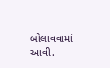બોલાવવામાં આવી.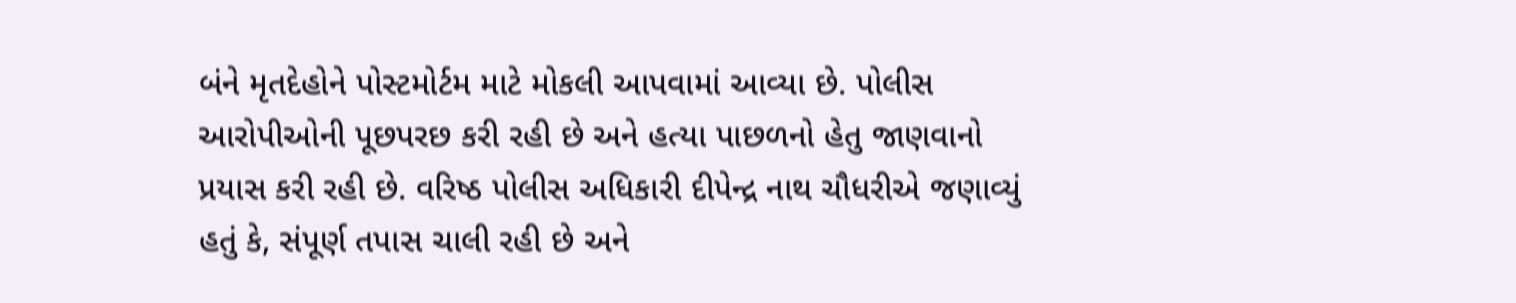બંને મૃતદેહોને પોસ્ટમોર્ટમ માટે મોકલી આપવામાં આવ્યા છે. પોલીસ આરોપીઓની પૂછપરછ કરી રહી છે અને હત્યા પાછળનો હેતુ જાણવાનો પ્રયાસ કરી રહી છે. વરિષ્ઠ પોલીસ અધિકારી દીપેન્દ્ર નાથ ચૌધરીએ જણાવ્યું હતું કે, સંપૂર્ણ તપાસ ચાલી રહી છે અને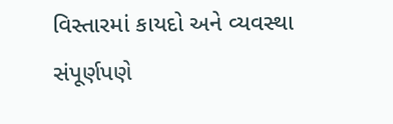વિસ્તારમાં કાયદો અને વ્યવસ્થા સંપૂર્ણપણે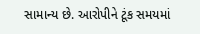સામાન્ય છે. આરોપીને ટૂંક સમયમાં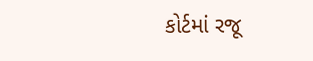કોર્ટમાં રજૂ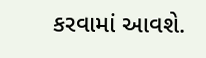કરવામાં આવશે.